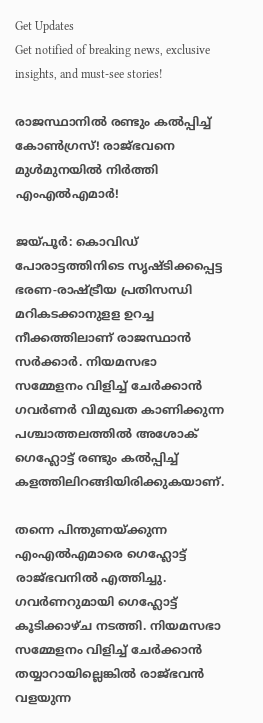Get Updates
Get notified of breaking news, exclusive insights, and must-see stories!

രാജസ്ഥാനിൽ രണ്ടും കൽപ്പിച്ച് കോൺഗ്രസ്! രാജ്ഭവനെ മുൾമുനയിൽ നിർത്തി എംഎൽഎമാർ!

ജയ്പൂര്‍: കൊവിഡ് പോരാട്ടത്തിനിടെ സൃഷ്ടിക്കപ്പെട്ട ഭരണ-രാഷ്ട്രീയ പ്രതിസന്ധി മറികടക്കാനുളള ഉറച്ച നീക്കത്തിലാണ് രാജസ്ഥാന്‍ സര്‍ക്കാര്‍. നിയമസഭാ സമ്മേളനം വിളിച്ച് ചേര്‍ക്കാന്‍ ഗവര്‍ണര്‍ വിമുഖത കാണിക്കുന്ന പശ്ചാത്തലത്തില്‍ അശോക് ഗെഹ്ലോട്ട് രണ്ടും കല്‍പ്പിച്ച് കളത്തിലിറങ്ങിയിരിക്കുകയാണ്.

തന്നെ പിന്തുണയ്ക്കുന്ന എംഎല്‍എമാരെ ഗെഹ്ലോട്ട് രാജ്ഭവനില്‍ എത്തിച്ചു. ഗവര്‍ണറുമായി ഗെഹ്ലോട്ട് കൂടിക്കാഴ്ച നടത്തി. നിയമസഭാ സമ്മേളനം വിളിച്ച് ചേര്‍ക്കാന്‍ തയ്യാറായില്ലെങ്കില്‍ രാജ്ഭവന്‍ വളയുന്ന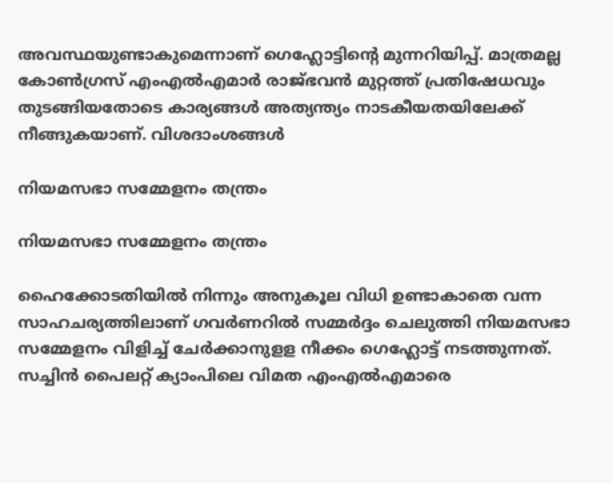അവസ്ഥയുണ്ടാകുമെന്നാണ് ഗെഹ്ലോട്ടിന്റെ മുന്നറിയിപ്പ്. മാത്രമല്ല കോൺഗ്രസ് എംഎൽഎമാർ രാജ്ഭവൻ മുറ്റത്ത് പ്രതിഷേധവും തുടങ്ങിയതോടെ കാര്യങ്ങൾ അത്യന്ത്യം നാടകീയതയിലേക്ക് നീങ്ങുകയാണ്. വിശദാംശങ്ങള്‍

നിയമസഭാ സമ്മേളനം തന്ത്രം

നിയമസഭാ സമ്മേളനം തന്ത്രം

ഹൈക്കോടതിയില്‍ നിന്നും അനുകൂല വിധി ഉണ്ടാകാതെ വന്ന സാഹചര്യത്തിലാണ് ഗവര്‍ണറില്‍ സമ്മര്‍ദ്ദം ചെലുത്തി നിയമസഭാ സമ്മേളനം വിളിച്ച് ചേര്‍ക്കാനുളള നീക്കം ഗെഹ്ലോട്ട് നടത്തുന്നത്. സച്ചിന്‍ പൈലറ്റ് ക്യാംപിലെ വിമത എംഎല്‍എമാരെ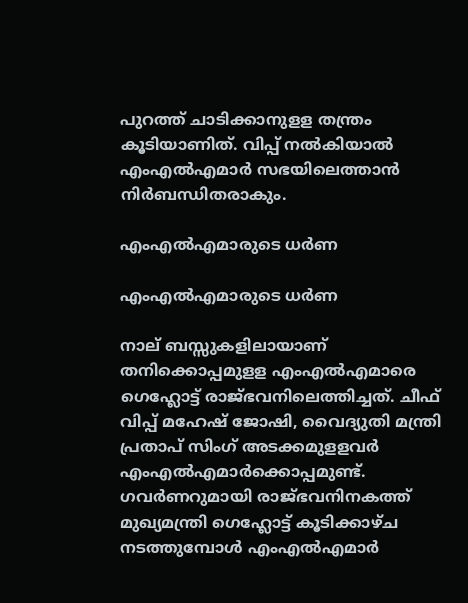പുറത്ത് ചാടിക്കാനുളള തന്ത്രം കൂടിയാണിത്. വിപ്പ് നല്‍കിയാല്‍ എംഎല്‍എമാര്‍ സഭയിലെത്താന്‍ നിര്‍ബന്ധിതരാകും.

എംഎൽഎമാരുടെ ധർണ

എംഎൽഎമാരുടെ ധർണ

നാല് ബസ്സുകളിലായാണ് തനിക്കൊപ്പമുളള എംഎല്‍എമാരെ ഗെഹ്ലോട്ട് രാജ്ഭവനിലെത്തിച്ചത്. ചീഫ് വിപ്പ് മഹേഷ് ജോഷി, വൈദ്യുതി മന്ത്രി പ്രതാപ് സിംഗ് അടക്കമുളളവര്‍ എംഎല്‍എമാര്‍ക്കൊപ്പമുണ്ട്. ഗവര്‍ണറുമായി രാജ്ഭവനിനകത്ത് മുഖ്യമന്ത്രി ഗെഹ്ലോട്ട് കൂടിക്കാഴ്ച നടത്തുമ്പോള്‍ എംഎല്‍എമാര്‍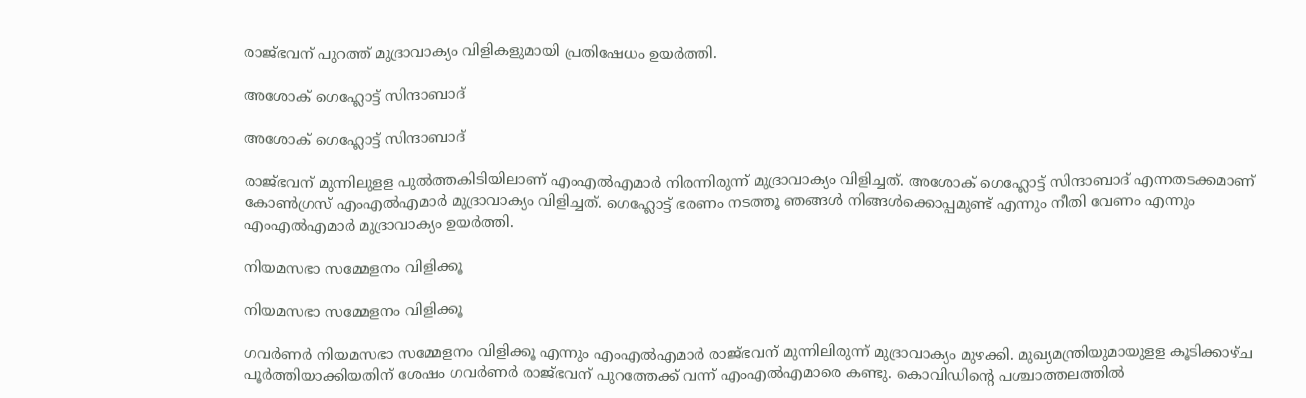രാജ്ഭവന് പുറത്ത് മുദ്രാവാക്യം വിളികളുമായി പ്രതിഷേധം ഉയര്‍ത്തി.

അശോക് ഗെഹ്ലോട്ട് സിന്ദാബാദ്

അശോക് ഗെഹ്ലോട്ട് സിന്ദാബാദ്

രാജ്ഭവന് മുന്നിലുളള പുല്‍ത്തകിടിയിലാണ് എംഎല്‍എമാര്‍ നിരന്നിരുന്ന് മുദ്രാവാക്യം വിളിച്ചത്. അശോക് ഗെഹ്ലോട്ട് സിന്ദാബാദ് എന്നതടക്കമാണ് കോൺഗ്രസ് എംഎല്‍എമാര്‍ മുദ്രാവാക്യം വിളിച്ചത്. ഗെഹ്ലോട്ട് ഭരണം നടത്തൂ ഞങ്ങള്‍ നിങ്ങള്‍ക്കൊപ്പമുണ്ട് എന്നും നീതി വേണം എന്നും എംഎല്‍എമാര്‍ മുദ്രാവാക്യം ഉയര്‍ത്തി.

നിയമസഭാ സമ്മേളനം വിളിക്കൂ

നിയമസഭാ സമ്മേളനം വിളിക്കൂ

ഗവര്‍ണര്‍ നിയമസഭാ സമ്മേളനം വിളിക്കൂ എന്നും എംഎല്‍എമാര്‍ രാജ്ഭവന് മുന്നിലിരുന്ന് മുദ്രാവാക്യം മുഴക്കി. മുഖ്യമന്ത്രിയുമായുളള കൂടിക്കാഴ്ച പൂര്‍ത്തിയാക്കിയതിന് ശേഷം ഗവര്‍ണര്‍ രാജ്ഭവന് പുറത്തേക്ക് വന്ന് എംഎല്‍എമാരെ കണ്ടു. കൊവിഡിന്റെ പശ്ചാത്തലത്തില്‍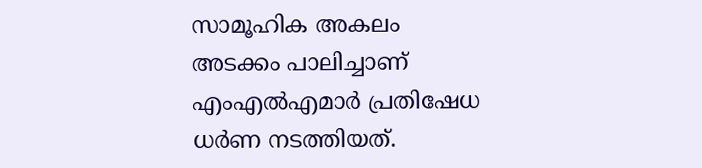സാമൂഹിക അകലം അടക്കം പാലിച്ചാണ് എംഎല്‍എമാര്‍ പ്രതിഷേധ ധര്‍ണ നടത്തിയത്.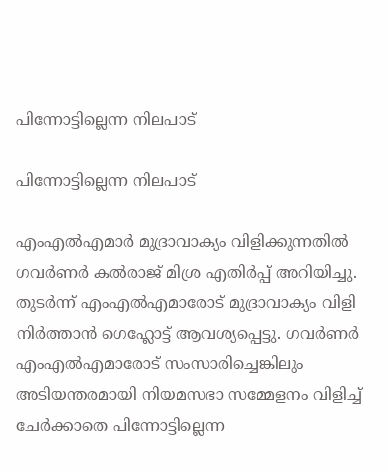പിന്നോട്ടില്ലെന്ന നിലപാട്

പിന്നോട്ടില്ലെന്ന നിലപാട്

എംഎല്‍എമാര്‍ മുദ്രാവാക്യം വിളിക്കുന്നതില്‍ ഗവര്‍ണര്‍ കല്‍രാജ് മിശ്ര എതിര്‍പ്പ് അറിയിച്ചു. തുടര്‍ന്ന് എംഎല്‍എമാരോട് മുദ്രാവാക്യം വിളി നിര്‍ത്താന്‍ ഗെഹ്ലോട്ട് ആവശ്യപ്പെട്ടു. ഗവര്‍ണര്‍ എംഎല്‍എമാരോട് സംസാരിച്ചെങ്കിലും അടിയന്തരമായി നിയമസഭാ സമ്മേളനം വിളിച്ച് ചേര്‍ക്കാതെ പിന്നോട്ടില്ലെന്ന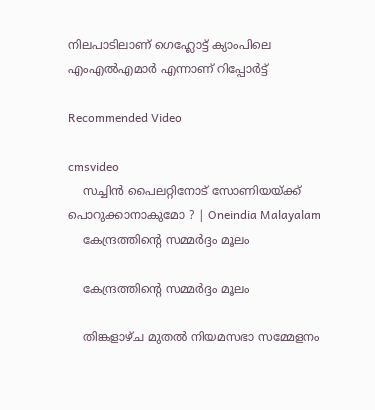നിലപാടിലാണ് ഗെഹ്ലോട്ട് ക്യാംപിലെ എംഎല്‍എമാര്‍ എന്നാണ് റിപ്പോര്‍ട്ട്

Recommended Video

cmsvideo
    സച്ചിന്‍ പൈലറ്റിനോട് സോണിയയ്ക്ക് പൊറുക്കാനാകുമോ ? | Oneindia Malayalam
    കേന്ദ്രത്തിന്റെ സമ്മര്‍ദ്ദം മൂലം

    കേന്ദ്രത്തിന്റെ സമ്മര്‍ദ്ദം മൂലം

    തിങ്കളാഴ്ച മുതല്‍ നിയമസഭാ സമ്മേളനം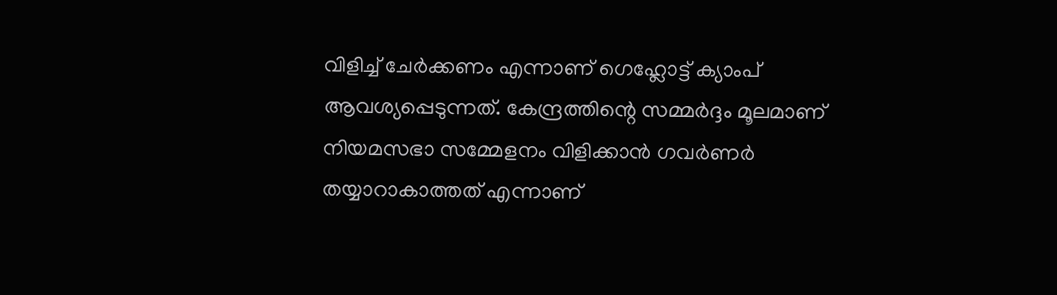വിളിച്ച് ചേര്‍ക്കണം എന്നാണ് ഗെഹ്ലോട്ട് ക്യാംപ് ആവശ്യപ്പെടുന്നത്. കേന്ദ്രത്തിന്റെ സമ്മര്‍ദ്ദം മൂലമാണ് നിയമസഭാ സമ്മേളനം വിളിക്കാന്‍ ഗവര്‍ണര്‍ തയ്യാറാകാത്തത് എന്നാണ്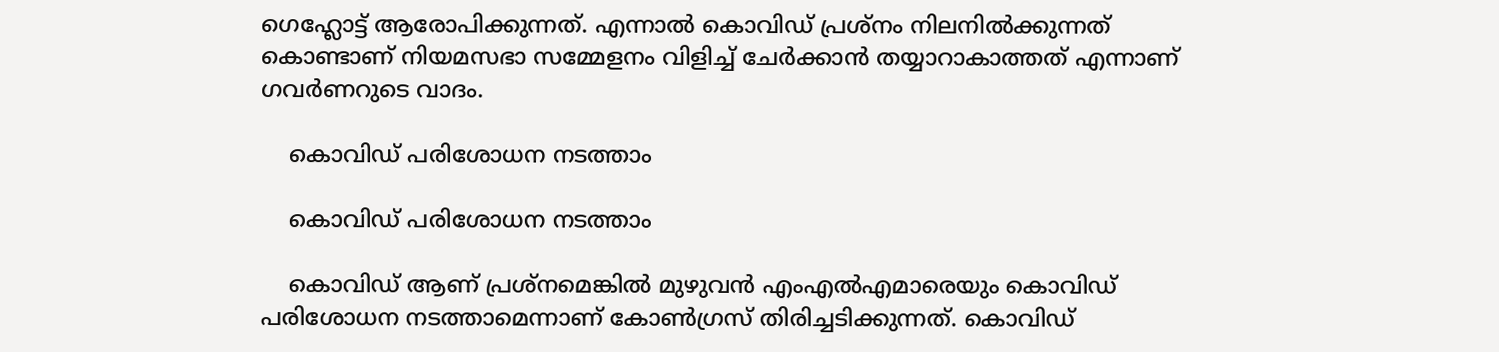ഗെഹ്ലോട്ട് ആരോപിക്കുന്നത്. എന്നാല്‍ കൊവിഡ് പ്രശ്‌നം നിലനില്‍ക്കുന്നത് കൊണ്ടാണ് നിയമസഭാ സമ്മേളനം വിളിച്ച് ചേര്‍ക്കാന്‍ തയ്യാറാകാത്തത് എന്നാണ് ഗവര്‍ണറുടെ വാദം.

    കൊവിഡ് പരിശോധന നടത്താം

    കൊവിഡ് പരിശോധന നടത്താം

    കൊവിഡ് ആണ് പ്രശ്‌നമെങ്കില്‍ മുഴുവന്‍ എംഎല്‍എമാരെയും കൊവിഡ് പരിശോധന നടത്താമെന്നാണ് കോണ്‍ഗ്രസ് തിരിച്ചടിക്കുന്നത്. കൊവിഡ്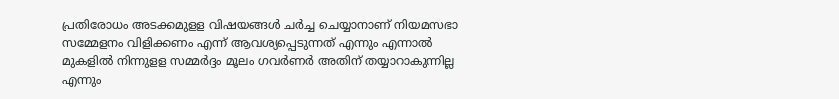പ്രതിരോധം അടക്കമുളള വിഷയങ്ങള്‍ ചര്‍ച്ച ചെയ്യാനാണ് നിയമസഭാ സമ്മേളനം വിളിക്കണം എന്ന് ആവശ്യപ്പെടുന്നത് എന്നും എന്നാല്‍ മുകളില്‍ നിന്നുളള സമ്മര്‍ദ്ദം മൂലം ഗവര്‍ണര്‍ അതിന് തയ്യാറാകുന്നില്ല എന്നും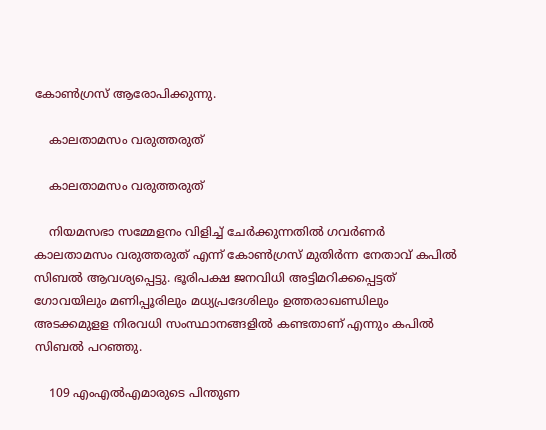കോണ്‍ഗ്രസ് ആരോപിക്കുന്നു.

    കാലതാമസം വരുത്തരുത്

    കാലതാമസം വരുത്തരുത്

    നിയമസഭാ സമ്മേളനം വിളിച്ച് ചേര്‍ക്കുന്നതില്‍ ഗവര്‍ണര്‍ കാലതാമസം വരുത്തരുത് എന്ന് കോണ്‍ഗ്രസ് മുതിര്‍ന്ന നേതാവ് കപില്‍ സിബല്‍ ആവശ്യപ്പെട്ടു. ഭൂരിപക്ഷ ജനവിധി അട്ടിമറിക്കപ്പെട്ടത് ഗോവയിലും മണിപ്പൂരിലും മധ്യപ്രദേശിലും ഉത്തരാഖണ്ഡിലും അടക്കമുളള നിരവധി സംസ്ഥാനങ്ങളില്‍ കണ്ടതാണ് എന്നും കപില്‍ സിബല്‍ പറഞ്ഞു.

    109 എംഎല്‍എമാരുടെ പിന്തുണ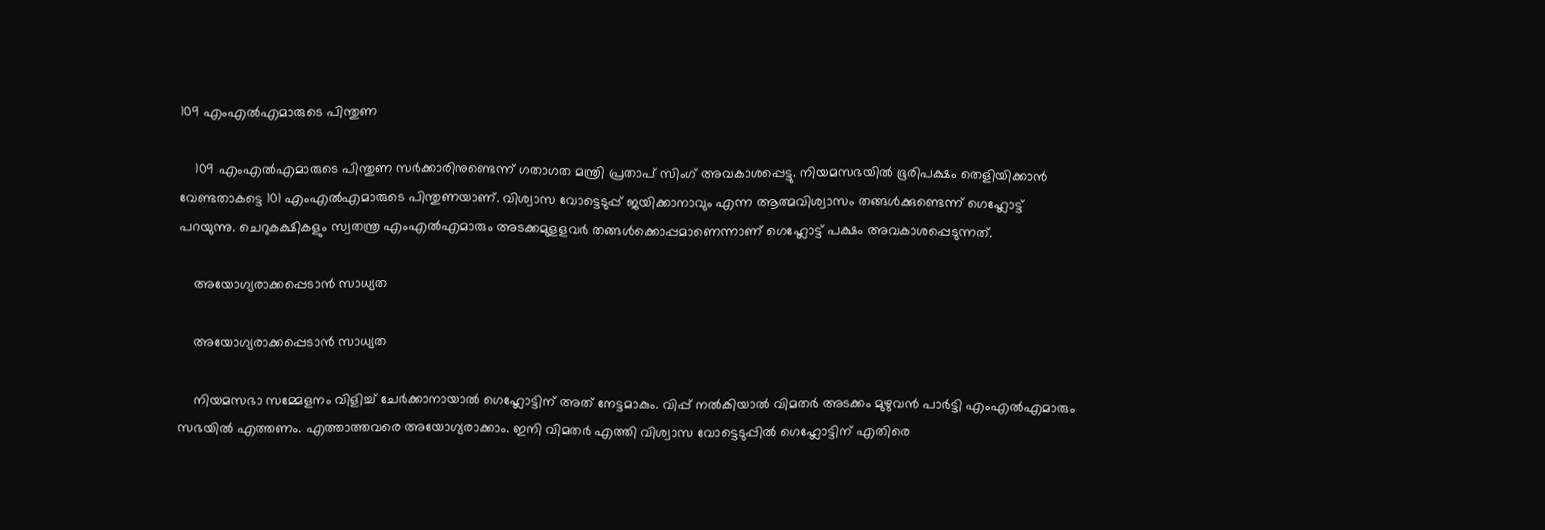109 എംഎല്‍എമാരുടെ പിന്തുണ

    109 എംഎല്‍എമാരുടെ പിന്തുണ സർക്കാരിനുണ്ടെന്ന് ഗതാഗത മന്ത്രി പ്രതാപ് സിംഗ് അവകാശപ്പെട്ടു. നിയമസഭയില്‍ ഭൂരിപക്ഷം തെളിയിക്കാന്‍ വേണ്ടതാകട്ടെ 101 എംഎല്‍എമാരുടെ പിന്തുണയാണ്. വിശ്വാസ വോട്ടെടുപ്പ് ജയിക്കാനാവും എന്ന ആത്മവിശ്വാസം തങ്ങള്‍ക്കുണ്ടെന്ന് ഗെഹ്ലോട്ട് പറയുന്നു. ചെറുകക്ഷികളും സ്വതന്ത്ര എംഎല്‍എമാരും അടക്കമുളളവര്‍ തങ്ങള്‍ക്കൊപ്പമാണെന്നാണ് ഗെഹ്ലോട്ട് പക്ഷം അവകാശപ്പെടുന്നത്.

    അയോഗ്യരാക്കപ്പെടാന്‍ സാധ്യത

    അയോഗ്യരാക്കപ്പെടാന്‍ സാധ്യത

    നിയമസഭാ സമ്മേളനം വിളിച്ച് ചേര്‍ക്കാനായാല്‍ ഗെഹ്ലോട്ടിന് അത് നേട്ടമാകും. വിപ്പ് നല്‍കിയാല്‍ വിമതര്‍ അടക്കം മുഴുവന്‍ പാര്‍ട്ടി എംഎല്‍എമാരും സഭയില്‍ എത്തണം. എത്താത്തവരെ അയോഗ്യരാക്കാം. ഇനി വിമതര്‍ എത്തി വിശ്വാസ വോട്ടെടുപ്പില്‍ ഗെഹ്ലോട്ടിന് എതിരെ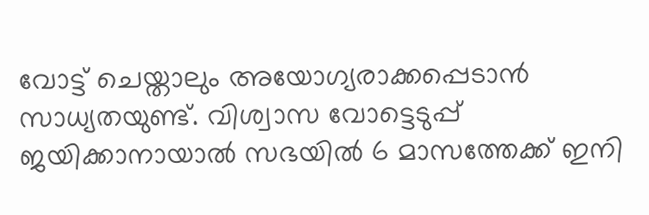വോട്ട് ചെയ്താലും അയോഗ്യരാക്കപ്പെടാന്‍ സാധ്യതയുണ്ട്. വിശ്വാസ വോട്ടെടുപ്പ് ജയിക്കാനായാല്‍ സഭയില്‍ 6 മാസത്തേക്ക് ഇനി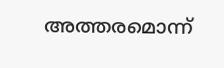അത്തരമൊന്ന്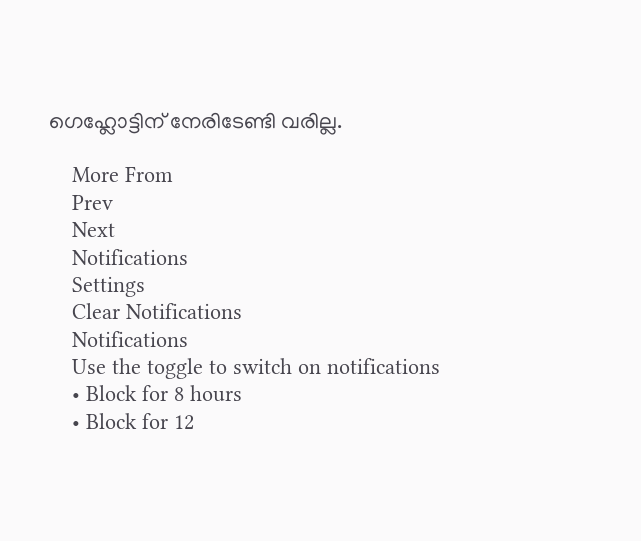ഗെഹ്ലോട്ടിന് നേരിടേണ്ടി വരില്ല.

    More From
    Prev
    Next
    Notifications
    Settings
    Clear Notifications
    Notifications
    Use the toggle to switch on notifications
    • Block for 8 hours
    • Block for 12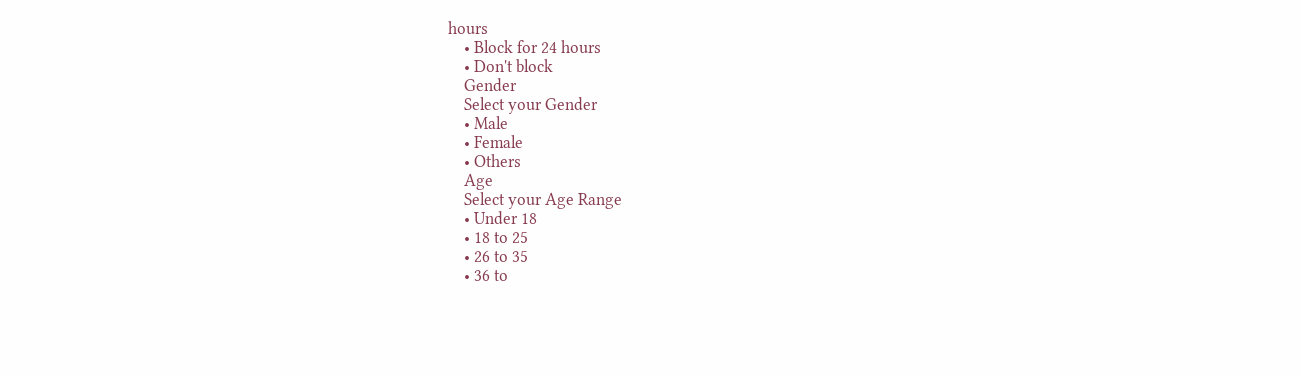hours
    • Block for 24 hours
    • Don't block
    Gender
    Select your Gender
    • Male
    • Female
    • Others
    Age
    Select your Age Range
    • Under 18
    • 18 to 25
    • 26 to 35
    • 36 to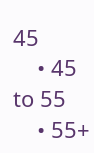45
    • 45 to 55
    • 55+